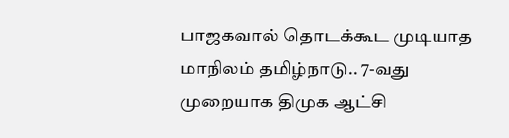பாஜகவால் தொடக்கூட முடியாத மாநிலம் தமிழ்நாடு.. 7-வது முறையாக திமுக ஆட்சி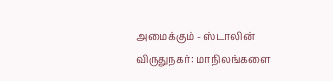அமைக்கும் - ஸ்டாலின்
விருதுநகர்: மாநிலங்களை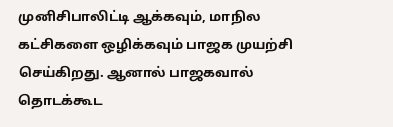முனிசிபாலிட்டி ஆக்கவும், மாநில கட்சிகளை ஒழிக்கவும் பாஜக முயற்சி செய்கிறது. ஆனால் பாஜகவால் தொடக்கூட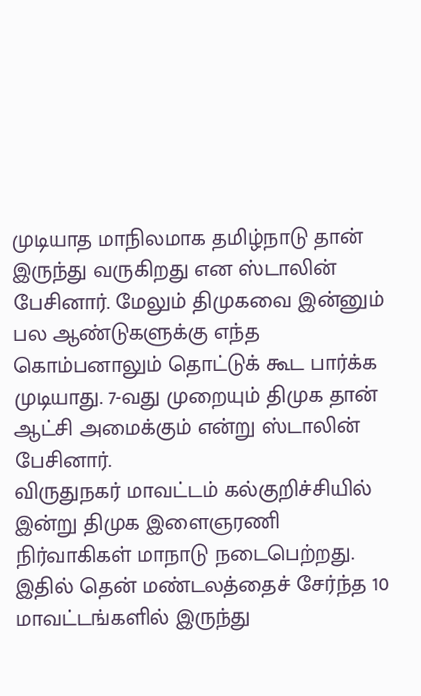முடியாத மாநிலமாக தமிழ்நாடு தான் இருந்து வருகிறது என ஸ்டாலின் பேசினார். மேலும் திமுகவை இன்னும் பல ஆண்டுகளுக்கு எந்த கொம்பனாலும் தொட்டுக் கூட பார்க்க முடியாது. 7-வது முறையும் திமுக தான் ஆட்சி அமைக்கும் என்று ஸ்டாலின் பேசினார்.
விருதுநகர் மாவட்டம் கல்குறிச்சியில் இன்று திமுக இளைஞரணி நிர்வாகிகள் மாநாடு நடைபெற்றது. இதில் தென் மண்டலத்தைச் சேர்ந்த 10 மாவட்டங்களில் இருந்து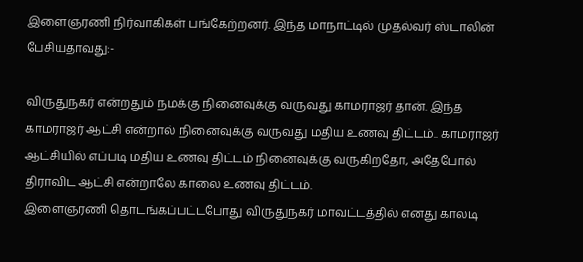இளைஞரணி நிர்வாகிகள் பங்கேற்றனர். இந்த மாநாட்டில் முதல்வர் ஸ்டாலின் பேசியதாவது:-

விருதுநகர் என்றதும் நமக்கு நினைவுக்கு வருவது காமராஜர் தான். இந்த
காமராஜர் ஆட்சி என்றால் நினைவுக்கு வருவது மதிய உணவு திட்டம்.. காமராஜர் ஆட்சியில் எப்படி மதிய உணவு திட்டம் நினைவுக்கு வருகிறதோ, அதேபோல் திராவிட ஆட்சி என்றாலே காலை உணவு திட்டம்.
இளைஞரணி தொடங்கப்பட்டபோது விருதுநகர் மாவட்டத்தில் எனது காலடி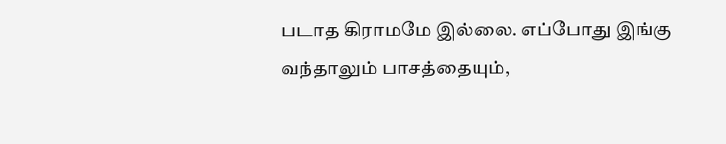படாத கிராமமே இல்லை. எப்போது இங்கு வந்தாலும் பாசத்தையும்,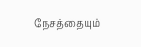நேசத்தையும்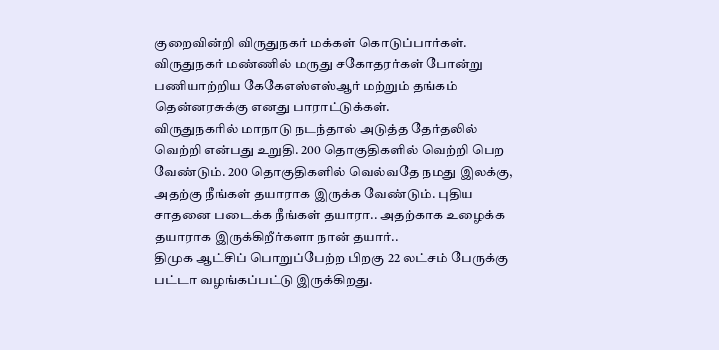குறைவின்றி விருதுநகர் மக்கள் கொடுப்பார்கள். விருதுநகர் மண்ணில் மருது சகோதரர்கள் போன்று பணியாற்றிய கேகேஎஸ்எஸ்ஆர் மற்றும் தங்கம் தென்னரசுக்கு எனது பாராட்டுக்கள்.
விருதுநகரில் மாநாடு நடந்தால் அடுத்த தேர்தலில் வெற்றி என்பது உறுதி. 200 தொகுதிகளில் வெற்றி பெற வேண்டும். 200 தொகுதிகளில் வெல்வதே நமது இலக்கு, அதற்கு நீங்கள் தயாராக இருக்க வேண்டும். புதிய சாதனை படைக்க நீங்கள் தயாரா.. அதற்காக உழைக்க தயாராக இருக்கிறீர்களா நான் தயார்..
திமுக ஆட்சிப் பொறுப்பேற்ற பிறகு 22 லட்சம் பேருக்கு பட்டா வழங்கப்பட்டு இருக்கிறது.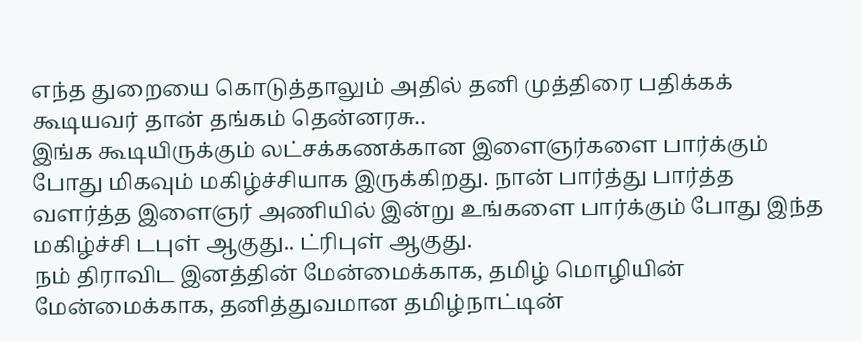எந்த துறையை கொடுத்தாலும் அதில் தனி முத்திரை பதிக்கக் கூடியவர் தான் தங்கம் தென்னரசு..
இங்க கூடியிருக்கும் லட்சக்கணக்கான இளைஞர்களை பார்க்கும் போது மிகவும் மகிழ்ச்சியாக இருக்கிறது. நான் பார்த்து பார்த்த வளர்த்த இளைஞர் அணியில் இன்று உங்களை பார்க்கும் போது இந்த மகிழ்ச்சி டபுள் ஆகுது.. ட்ரிபுள் ஆகுது.
நம் திராவிட இனத்தின் மேன்மைக்காக, தமிழ் மொழியின் மேன்மைக்காக, தனித்துவமான தமிழ்நாட்டின்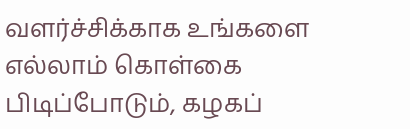வளர்ச்சிக்காக உங்களை எல்லாம் கொள்கை பிடிப்போடும், கழகப்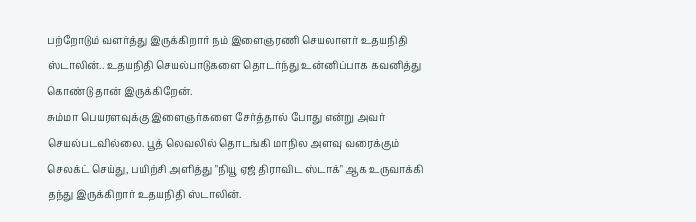பற்றோடும் வளர்த்து இருக்கிறார் நம் இளைஞரணி செயலாளர் உதயநிதி ஸ்டாலின்.. உதயநிதி செயல்பாடுகளை தொடர்ந்து உன்னிப்பாக கவனித்து கொண்டு தான் இருக்கிறேன்.
சும்மா பெயரளவுக்கு இளைஞர்களை சேர்த்தால் போது என்று அவர் செயல்படவில்லை. பூத் லெவலில் தொடங்கி மாநில அளவு வரைக்கும் செலக்ட் செய்து, பயிற்சி அளித்து "நியூ ஏஜ் திராவிட ஸ்டாக்" ஆக உருவாக்கி தந்து இருக்கிறார் உதயநிதி ஸ்டாலின்.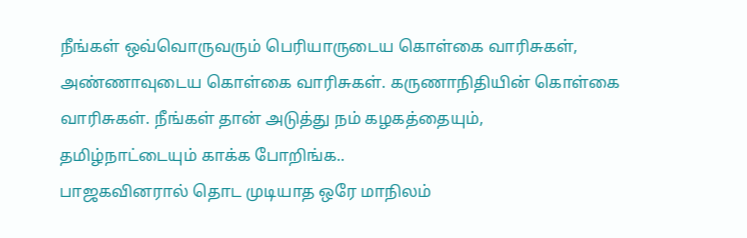நீங்கள் ஒவ்வொருவரும் பெரியாருடைய கொள்கை வாரிசுகள், அண்ணாவுடைய கொள்கை வாரிசுகள். கருணாநிதியின் கொள்கை வாரிசுகள். நீங்கள் தான் அடுத்து நம் கழகத்தையும், தமிழ்நாட்டையும் காக்க போறிங்க..
பாஜகவினரால் தொட முடியாத ஒரே மாநிலம்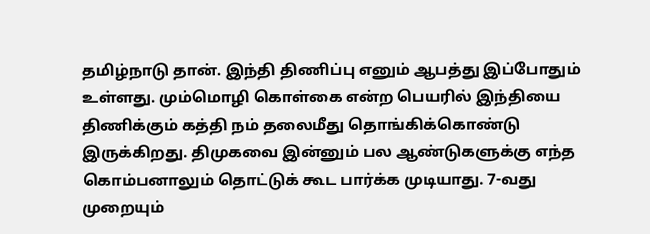தமிழ்நாடு தான். இந்தி திணிப்பு எனும் ஆபத்து இப்போதும் உள்ளது. மும்மொழி கொள்கை என்ற பெயரில் இந்தியை திணிக்கும் கத்தி நம் தலைமீது தொங்கிக்கொண்டு இருக்கிறது. திமுகவை இன்னும் பல ஆண்டுகளுக்கு எந்த கொம்பனாலும் தொட்டுக் கூட பார்க்க முடியாது. 7-வது முறையும்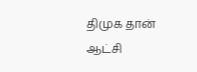திமுக தான் ஆட்சி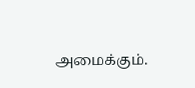அமைக்கும்.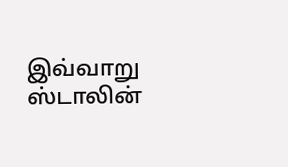இவ்வாறு ஸ்டாலின்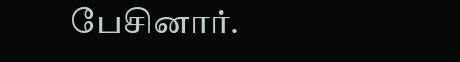பேசினார்.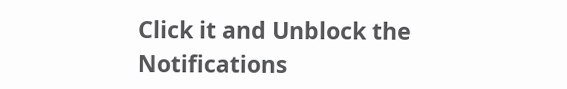Click it and Unblock the Notifications